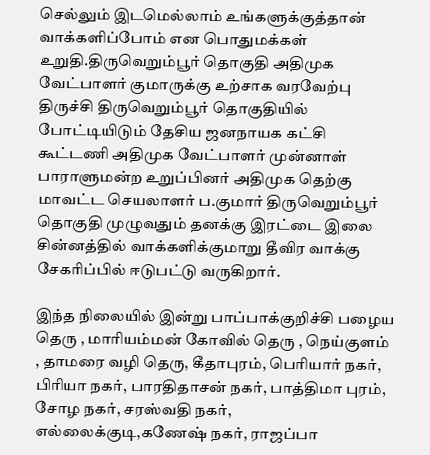செல்லும் இடமெல்லாம் உங்களுக்குத்தான் வாக்களிப்போம் என பொதுமக்கள் உறுதி.திருவெறும்பூர் தொகுதி அதிமுக வேட்பாளர் குமாருக்கு உற்சாக வரவேற்பு
திருச்சி திருவெறும்பூர் தொகுதியில் போட்டியிடும் தேசிய ஜனநாயக கட்சி கூட்டணி அதிமுக வேட்பாளர் முன்னாள் பாராளுமன்ற உறுப்பினர் அதிமுக தெற்கு மாவட்ட செயலாளர் ப.குமார் திருவெறும்பூர் தொகுதி முழுவதும் தனக்கு இரட்டை இலை சின்னத்தில் வாக்களிக்குமாறு தீவிர வாக்கு சேகரிப்பில் ஈடுபட்டு வருகிறார்.

இந்த நிலையில் இன்று பாப்பாக்குறிச்சி பழைய தெரு , மாரியம்மன் கோவில் தெரு , நெய்குளம் , தாமரை வழி தெரு, கீதாபுரம், பெரியார் நகர், பிரியா நகர், பாரதிதாசன் நகர், பாத்திமா புரம், சோழ நகர், சரஸ்வதி நகர், எல்லைக்குடி,கணேஷ் நகர், ராஜப்பா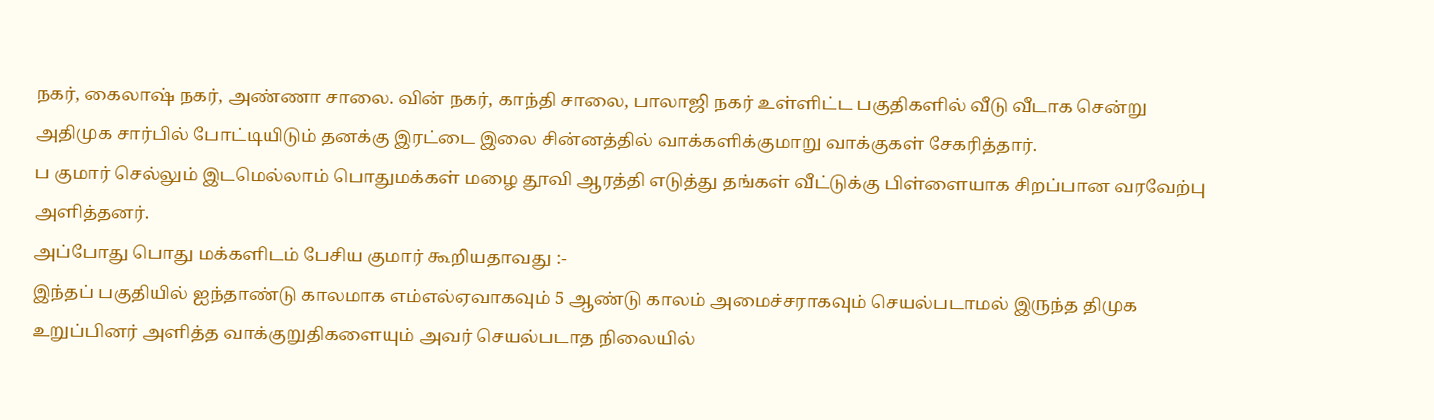நகர், கைலாஷ் நகர், அண்ணா சாலை. வின் நகர், காந்தி சாலை, பாலாஜி நகர் உள்ளிட்ட பகுதிகளில் வீடு வீடாக சென்று அதிமுக சார்பில் போட்டியிடும் தனக்கு இரட்டை இலை சின்னத்தில் வாக்களிக்குமாறு வாக்குகள் சேகரித்தார்.
ப குமார் செல்லும் இடமெல்லாம் பொதுமக்கள் மழை தூவி ஆரத்தி எடுத்து தங்கள் வீட்டுக்கு பிள்ளையாக சிறப்பான வரவேற்பு அளித்தனர்.
அப்போது பொது மக்களிடம் பேசிய குமார் கூறியதாவது :-
இந்தப் பகுதியில் ஐந்தாண்டு காலமாக எம்எல்ஏவாகவும் 5 ஆண்டு காலம் அமைச்சராகவும் செயல்படாமல் இருந்த திமுக உறுப்பினர் அளித்த வாக்குறுதிகளையும் அவர் செயல்படாத நிலையில்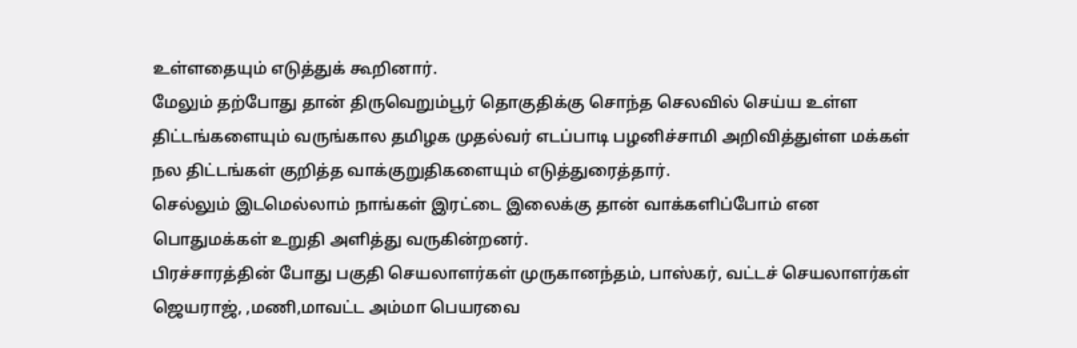உள்ளதையும் எடுத்துக் கூறினார்.
மேலும் தற்போது தான் திருவெறும்பூர் தொகுதிக்கு சொந்த செலவில் செய்ய உள்ள திட்டங்களையும் வருங்கால தமிழக முதல்வர் எடப்பாடி பழனிச்சாமி அறிவித்துள்ள மக்கள் நல திட்டங்கள் குறித்த வாக்குறுதிகளையும் எடுத்துரைத்தார்.
செல்லும் இடமெல்லாம் நாங்கள் இரட்டை இலைக்கு தான் வாக்களிப்போம் என பொதுமக்கள் உறுதி அளித்து வருகின்றனர்.
பிரச்சாரத்தின் போது பகுதி செயலாளர்கள் முருகானந்தம், பாஸ்கர், வட்டச் செயலாளர்கள் ஜெயராஜ், ,மணி,மாவட்ட அம்மா பெயரவை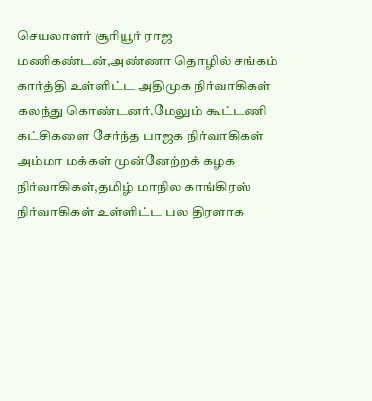செயலாளர் சூரியூர் ராஜ மணிகண்டன்,அண்ணா தொழில் சங்கம் கார்த்தி உள்ளிட்ட அதிமுக நிர்வாகிகள் கலந்து கொண்டனர்.மேலும் கூட்டணி கட்சிகளை சேர்ந்த பாஜக நிர்வாகிகள் அம்மா மக்கள் முன்னேற்றக் கழக நிர்வாகிகள்,தமிழ் மாநில காங்கிரஸ் நிர்வாகிகள் உள்ளிட்ட பல திரளாக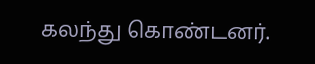கலந்து கொண்டனர்.